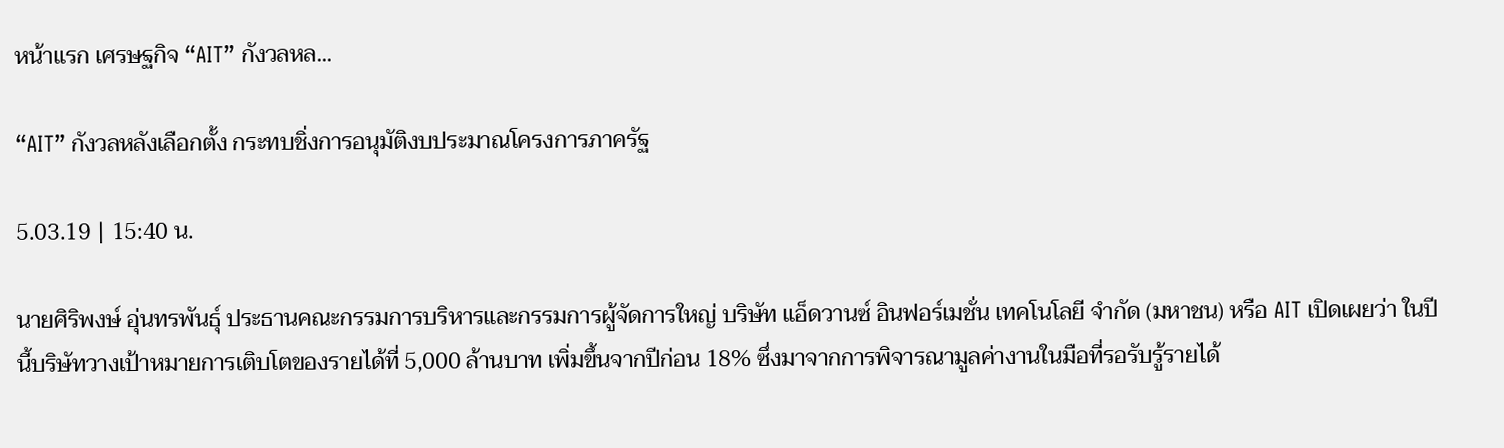หน้าแรก เศรษฐกิจ “AIT” กังวลหล...

“AIT” กังวลหลังเลือกตั้ง กระทบชิ่งการอนุมัติงบประมาณโครงการภาครัฐ

5.03.19 | 15:40 น.

นายศิริพงษ์ อุ่นทรพันธุ์ ประธานคณะกรรมการบริหารและกรรมการผู้จัดการใหญ่ บริษัท แอ็ดวานซ์ อินฟอร์เมชั่น เทคโนโลยี จำกัด (มหาชน) หรือ AIT เปิดเผยว่า ในปีนี้บริษัทวางเป้าหมายการเติบโตของรายได้ที่ 5,000 ล้านบาท เพิ่มขึ้นจากปีก่อน 18% ซึ่งมาจากการพิจารณามูลค่างานในมือที่รอรับรู้รายได้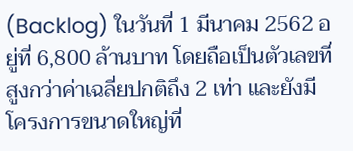(Backlog) ในวันที่ 1 มีนาคม 2562 อยู่ที่ 6,800 ล้านบาท โดยถือเป็นตัวเลขที่สูงกว่าค่าเฉลี่ยปกติถึง 2 เท่า และยังมีโครงการขนาดใหญ่ที่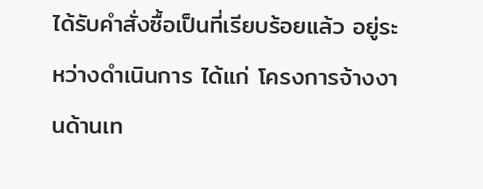ได้รับคำสั่งซื้อเป็นที่เรียบร้อยแล้ว อยู่ระหว่างดำเนินการ ได้แก่ โครงการจ้างงานด้านเท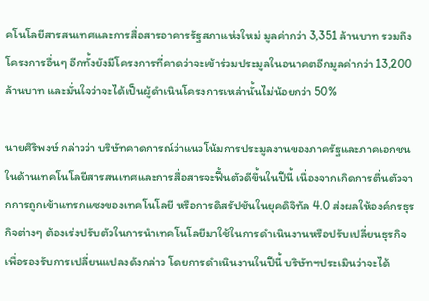คโนโลยีสารสนเทศและการสื่อสารอาคารรัฐสภาแห่งใหม่ มูลค่ากว่า 3,351 ล้านบาท รวมถึงโครงการอื่นๆ อีกทั้งยังมีโครงการที่คาดว่าจะเข้าร่วมประมูลในอนาคตอีกมูลค่ากว่า 13,200 ล้านบาท และมั่นใจว่าจะได้เป็นผู้ดำเนินโครงการเหล่านั้นไม่น้อยกว่า 50%

นายศิริพงษ์ กล่าวว่า บริษัทคาดการณ์ว่าแนวโน้มการประมูลงานของภาครัฐและภาคเอกชนในด้านเทคโนโลยีสารสนเทศและการสื่อสารจะฟื้นตัวดีขึ้นในปีนี้ เนื่องจากเกิดการตื่นตัวจากการถูกเข้าแทรกแซงของเทคโนโลยี หรือการดิสรัปชันในยุคดิจิทัล 4.0 ส่งผลให้องค์กรธุรกิจต่างๆ ต้องเร่งปรับตัวในการนำเทคโนโลยีมาใช้ในการดำเนินงานหรือปรับเปลี่ยนธุรกิจเพื่อรองรับการเปลี่ยนแปลงดังกล่าว โดยการดำเนินงานในปีนี้ บริษัทฯประเมินว่าจะได้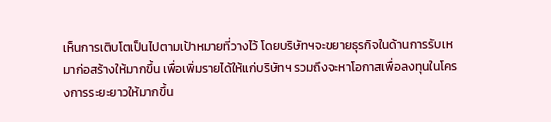เห็นการเติบโตเป็นไปตามเป้าหมายที่วางไว้ โดยบริษัทฯจะขยายธุรกิจในด้านการรับเหมาก่อสร้างให้มากขึ้น เพื่อเพิ่มรายได้ให้แก่บริษัทฯ รวมถึงจะหาโอกาสเพื่อลงทุนในโครงการระยะยาวให้มากขึ้น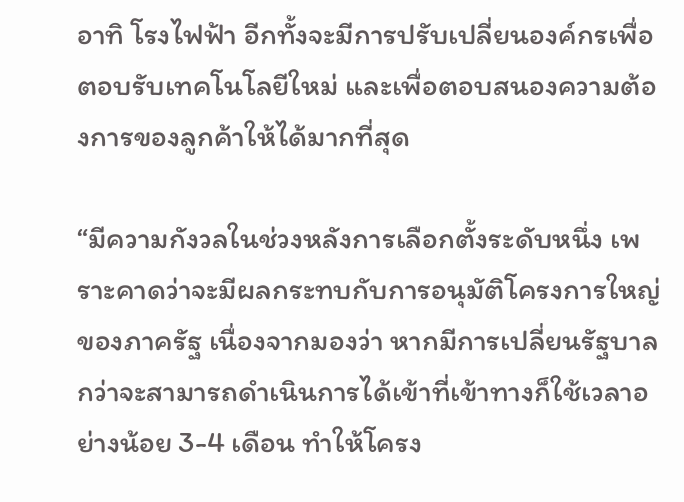อาทิ โรงไฟฟ้า อีกทั้งจะมีการปรับเปลี่ยนองค์กรเพื่อตอบรับเทคโนโลยีใหม่ และเพื่อตอบสนองความต้องการของลูกค้าให้ได้มากที่สุด

“มีความกังวลในช่วงหลังการเลือกตั้งระดับหนึ่ง เพราะคาดว่าจะมีผลกระทบกับการอนุมัติโครงการใหญ่ของภาครัฐ เนื่องจากมองว่า หากมีการเปลี่ยนรัฐบาลกว่าจะสามารถดำเนินการได้เข้าที่เข้าทางก็ใช้เวลาอย่างน้อย 3-4 เดือน ทำให้โครง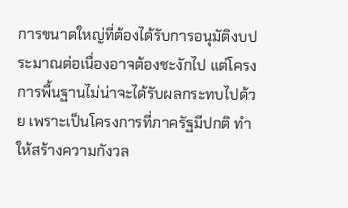การขนาดใหญ่ที่ต้องได้รับการอนุมัติงบประมาณต่อเนื่องอาจต้องชะงักไป แต่โครงการพื้นฐานไม่น่าจะได้รับผลกระทบไปด้วย เพราะเป็นโครงการที่ภาครัฐมีปกติ ทำให้สร้างความกังวล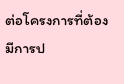ต่อโครงการที่ต้องมีการป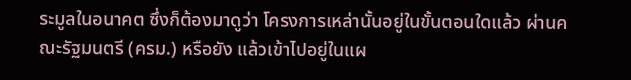ระมูลในอนาคต ซึ่งก็ต้องมาดูว่า โครงการเหล่านั้นอยู่ในขั้นตอนใดแล้ว ผ่านคณะรัฐมนตรี (ครม.) หรือยัง แล้วเข้าไปอยู่ในแผ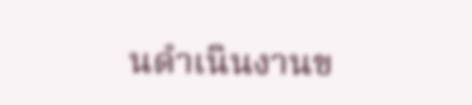นดำเนินงานข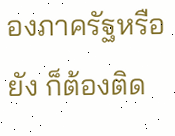องภาครัฐหรือยัง ก็ต้องติด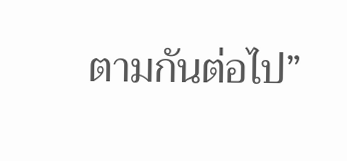ตามกันต่อไป”